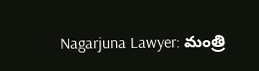Nagarjuna Lawyer: మంత్రి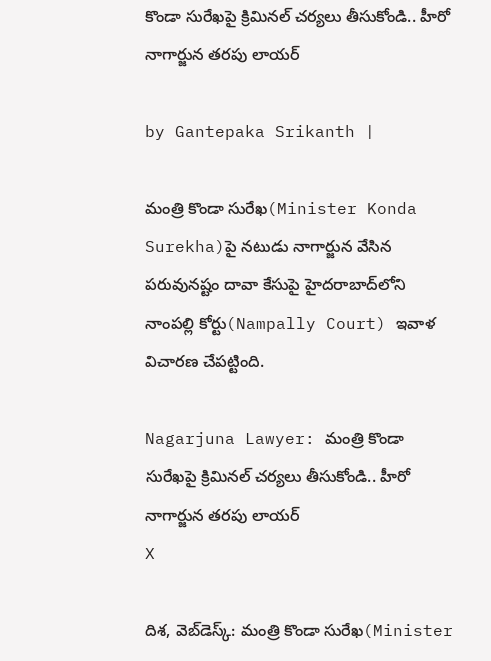కొండా సురేఖపై క్రిమినల్ చర్యలు తీసుకోండి.. హీరో నాగార్జున తరపు లాయర్

by Gantepaka Srikanth |

మంత్రి కొండా సురేఖ(Minister Konda Surekha)పై నటుడు నాగార్జున వేసిన పరువునష్టం దావా కేసుపై హైదరాబాద్‌లోని నాంపల్లి కోర్టు(Nampally Court) ఇవాళ విచారణ చేపట్టింది.

Nagarjuna Lawyer: మంత్రి కొండా సురేఖపై క్రిమినల్ చర్యలు తీసుకోండి.. హీరో నాగార్జున తరపు లాయర్
X

దిశ, వెబ్‌డెస్క్: మంత్రి కొండా సురేఖ(Minister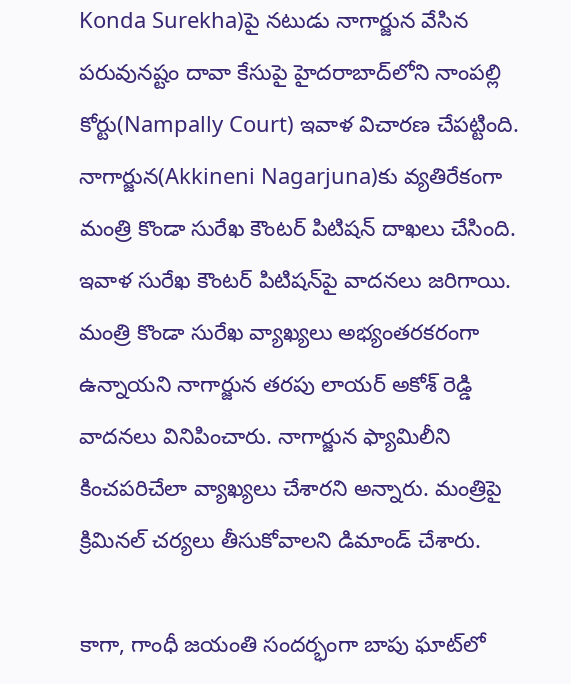Konda Surekha)పై నటుడు నాగార్జున వేసిన పరువునష్టం దావా కేసుపై హైదరాబాద్‌లోని నాంపల్లి కోర్టు(Nampally Court) ఇవాళ విచారణ చేపట్టింది. నాగార్జున(Akkineni Nagarjuna)కు వ్యతిరేకంగా మంత్రి కొండా సురేఖ కౌంటర్ పిటిషన్ దాఖలు చేసింది. ఇవాళ సురేఖ కౌంటర్ పిటిషన్‌పై వాదనలు జరిగాయి. మంత్రి కొండా సురేఖ వ్యాఖ్యలు అభ్యంతరకరంగా ఉన్నాయని నాగార్జున తరపు లాయర్ అకోశ్ రెడ్డి వాదనలు వినిపించారు. నాగార్జున ఫ్యామిలీని కించపరిచేలా వ్యాఖ్యలు చేశారని అన్నారు. మంత్రిపై క్రిమినల్ చర్యలు తీసుకోవాలని డిమాండ్ చేశారు.

కాగా, గాంధీ జయంతి సందర్భంగా బాపు ఘాట్‌లో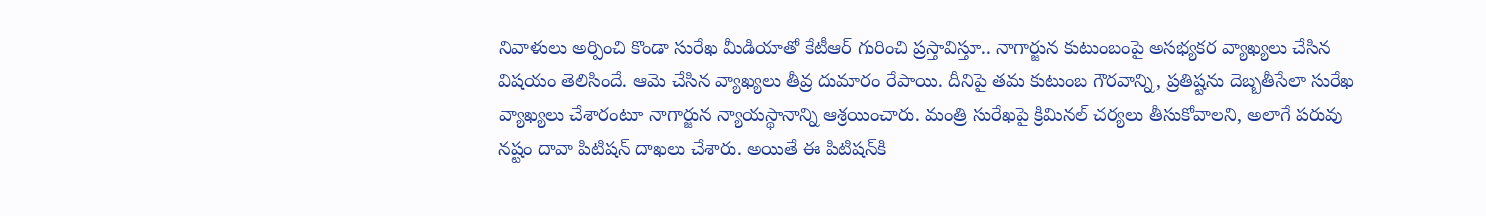నివాళులు అర్పించి కొండా సురేఖ మీడియాతో కేటీఆర్ గురించి ప్రస్తావిస్తూ.. నాగార్జున కుటుంబంపై అసభ్యకర వ్యాఖ్యలు చేసిన విషయం తెలిసిందే. ఆమె చేసిన వ్యాఖ్యలు తీవ్ర దుమారం రేపాయి. దీనిపై తమ కుటుంబ గౌరవాన్ని, ప్రతిష్టను దెబ్బతీసేలా సురేఖ వ్యాఖ్యలు చేశారంటూ నాగార్జున న్యాయస్థానాన్ని ఆశ్రయించారు. మంత్రి సురేఖపై క్రిమినల్ చర్యలు తీసుకోవాలని, అలాగే పరువు నష్టం దావా పిటిషన్ దాఖలు చేశారు. అయితే ఈ పిటిషన్‌కి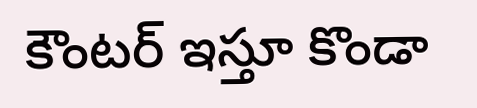కౌంటర్ ఇస్తూ కొండా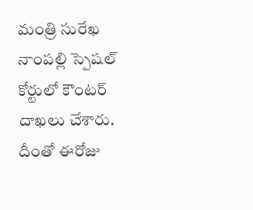మంత్రి సురేఖ నాంపల్లి స్పెషల్ కోర్టులో కౌంటర్ దాఖలు చేశారు. దీంతో ఈరోజు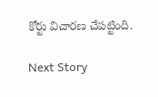కోర్టు విచారణ చేపట్టింది.

Next Story